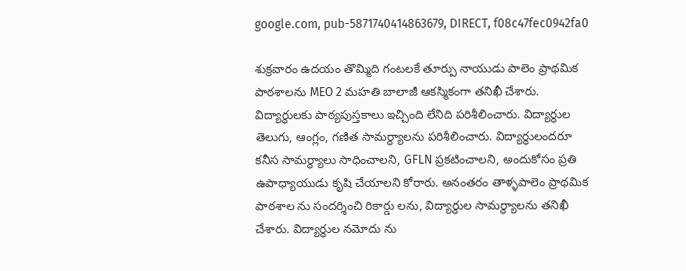google.com, pub-5871740414863679, DIRECT, f08c47fec0942fa0

శుక్రవారం ఉదయం తొమ్మిది గంటలకే తూర్పు నాయుడు పాలెం ప్రాథమిక పాఠశాలను MEO 2 మహతి బాలాజీ ఆకస్మికంగా తనిఖీ చేశారు. విద్యార్థులకు పాఠ్యపుస్తకాలు ఇచ్చింది లేనిది పరిశీలించారు. విద్యార్థుల తెలుగు, ఆంగ్లం, గణిత సామర్థ్యాలను పరిశీలించారు. విద్యార్థులందరూ కనీస సామర్థ్యాలు సాధించాలని, GFLN ప్రకటించాలని, అందుకోసం ప్రతి ఉపాధ్యాయుడు కృషి చేయాలని కోరారు. అనంతరం తాళ్ళపాలెం ప్రాథమిక పాఠశాల ను సందర్శించి రికార్డు లను, విద్యార్థుల సామర్థ్యాలను తనిఖీ చేశారు. విద్యార్థుల నమోదు ను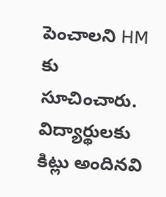పెంచాలని HM కు సూచించారు. విద్యార్థులకు కిట్లు అందినవి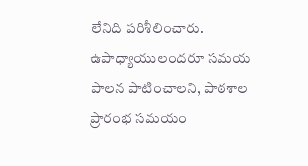లేనిది పరిశీలించారు. ఉపాధ్యాయులందరూ సమయ పాలన పాటించాలని, పాఠశాల ప్రారంభ సమయం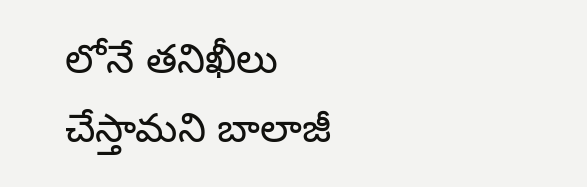లోనే తనిఖీలు చేస్తామని బాలాజీ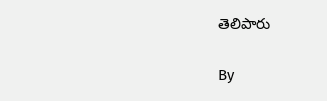తెలిపారు

By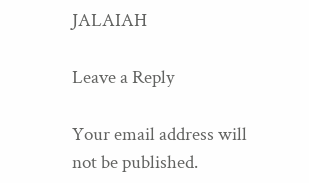JALAIAH

Leave a Reply

Your email address will not be published.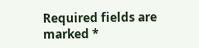Required fields are marked *